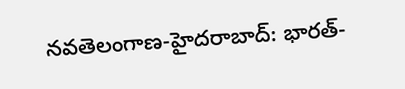నవతెలంగాణ-హైదరాబాద్: భారత్-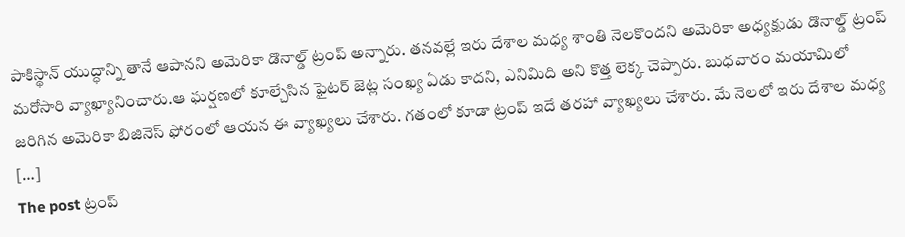పాకిస్థాన్ యుద్ధాన్ని తానే ఆపానని అమెరికా డొనాల్డ్ ట్రంప్ అన్నారు. తనవల్లే ఇరు దేశాల మధ్య శాంతి నెలకొందని అమెరికా అధ్యక్షుడు డొనాల్డ్ ట్రంప్ మరోసారి వ్యాఖ్యానించారు.ఆ ఘర్షణలో కూల్చేసిన ఫైటర్ జెట్ల సంఖ్య ఏడు కాదని, ఎనిమిది అని కొత్త లెక్క చెప్పారు. బుధవారం మయామిలో జరిగిన అమెరికా బిజినెస్ ఫోరంలో ఆయన ఈ వ్యాఖ్యలు చేశారు. గతంలో కూడా ట్రంప్ ఇదే తరహా వ్యాఖ్యలు చేశారు. మే నెలలో ఇరు దేశాల మధ్య […]
The post ట్రంప్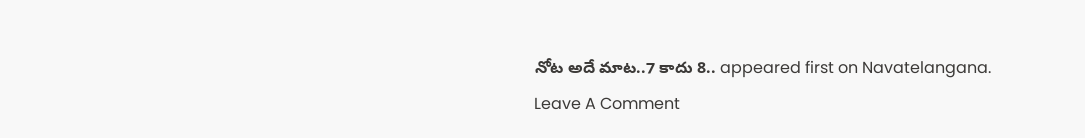నోట అదే మాట..7 కాదు 8.. appeared first on Navatelangana.
Leave A Comment